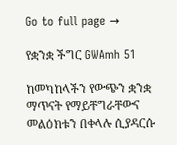Go to full page →

የቋንቋ ችግር GWAmh 51

ከመካከላችን የውጭን ቋንቋ ማጥናት የማይቸግራቸውና መልዕክቱን በቀላሉ ሲያዳርሱ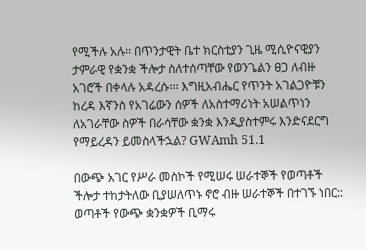የሚችሉ አሉ፡፡ በጥንታዊት ቤተ ክርስቲያን ጊዜ ሚሲዮናዊያን ታምራዊ የቋንቋ ችሎታ ስለተሰጣቸው የወንጌልን ፀጋ ለብዙ አገሮች በቀላሉ አዳረሱ፡፡፡ እግዚአብሔር የጥንት አገልጋዮቹን ከረዳ እኛንስ የአገሬውን ሰዎች ለአስተማሪነት አሠልጥነን ለአገራቸው ስዎች በራሳቸው ቋንቋ እንዲያስተምሩ እንድናደርግ የማይረዳን ይመስላችኋል? GWAmh 51.1

በውጭ አገር የሥራ መስኮች የሚሠሩ ሠራተኞች የወጣቶች ችሎታ ተከታትለው ቢያሠለጥኑ ኖሮ ብዙ ሠራተኞች በተገኙ ነበር:: ወጣቶች የውጭ ቋንቋዎች ቢማሩ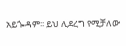አይጐዳም፡፡ ይህ ሊደረግ የሚቻለው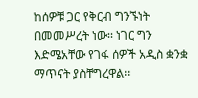ከሰዎቹ ጋር የቅርብ ግንኙነት በመመሥረት ነው፡፡ ነገር ግን እድሜአቸው የገፋ ሰዎች አዲስ ቋንቋ ማጥናት ያስቸግረዋል፡፡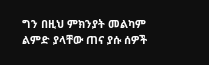ግን በዚህ ምክንያት መልካም ልምድ ያላቸው ጠና ያሱ ሰዎች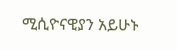ሚሲዮናዊያን አይሁኑ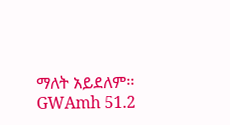ማለት አይደለም፡፡ GWAmh 51.2